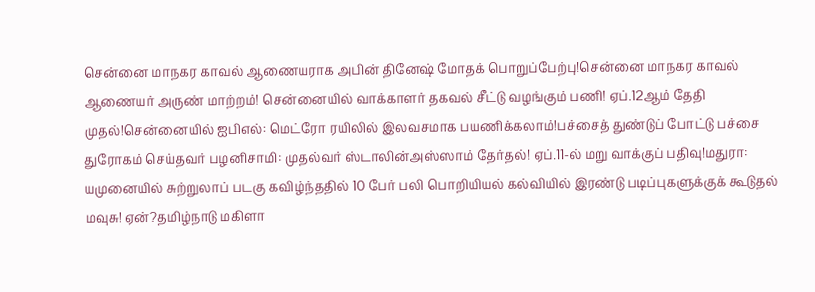சென்னை மாநகர காவல் ஆணையராக அபின் தினேஷ் மோதக் பொறுப்பேற்பு!சென்னை மாநகர காவல் ஆணையர் அருண் மாற்றம்! சென்னையில் வாக்காளர் தகவல் சீட்டு வழங்கும் பணி! ஏப்.12ஆம் தேதி முதல்!சென்னையில் ஐபிஎல்: மெட்ரோ ரயிலில் இலவசமாக பயணிக்கலாம்!பச்சைத் துண்டுப் போட்டு பச்சை துரோகம் செய்தவர் பழனிசாமி: முதல்வர் ஸ்டாலின்அஸ்ஸாம் தேர்தல்! ஏப்.11-ல் மறு வாக்குப் பதிவு!மதுரா: யமுனையில் சுற்றுலாப் படகு கவிழ்ந்ததில் 10 பேர் பலி பொறியியல் கல்வியில் இரண்டு படிப்புகளுக்குக் கூடுதல் மவுசு! ஏன்?தமிழ்நாடு மகிளா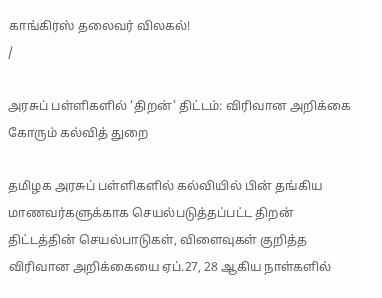காங்கிரஸ் தலைவர் விலகல்!
/

அரசுப் பள்ளிகளில் ‘திறன்’ திட்டம்: விரிவான அறிக்கை கோரும் கல்வித் துறை

தமிழக அரசுப் பள்ளிகளில் கல்வியில் பின் தங்கிய மாணவர்களுக்காக செயல்படுத்தப்பட்ட திறன் திட்டத்தின் செயல்பாடுகள், விளைவுகள் குறித்த விரிவான அறிக்கையை ஏப்.27, 28 ஆகிய நாள்களில்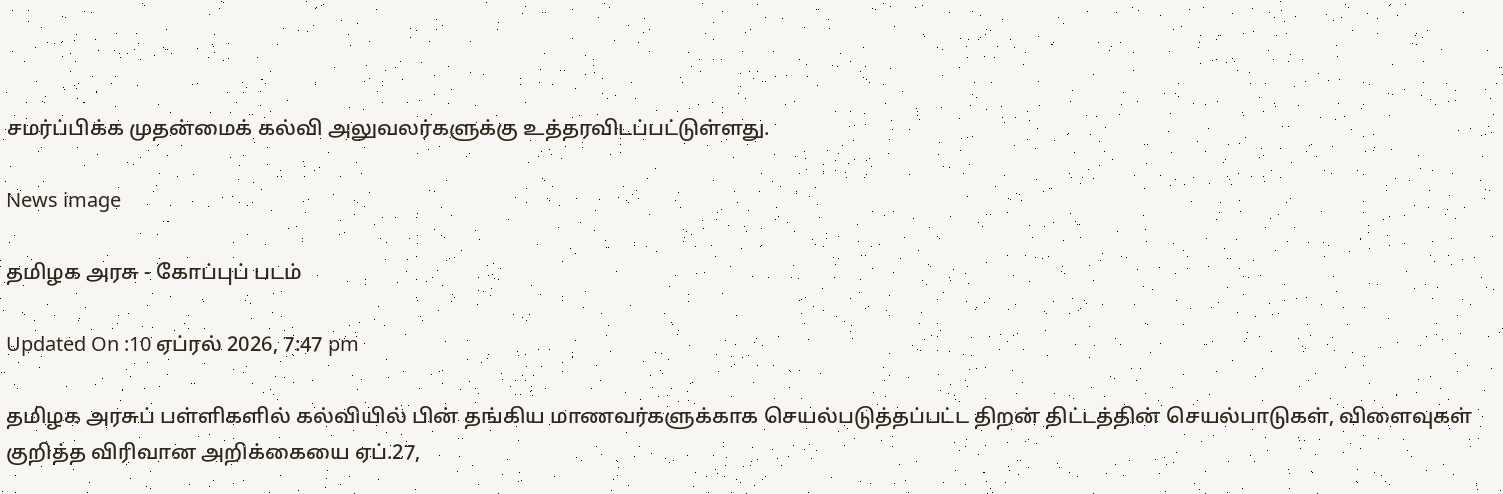சமர்ப்பிக்க முதன்மைக் கல்வி அலுவலர்களுக்கு உத்தரவிடப்பட்டுள்ளது.

News image

தமிழக அரசு - கோப்புப் படம்

Updated On :10 ஏப்ரல் 2026, 7:47 pm

தமிழக அரசுப் பள்ளிகளில் கல்வியில் பின் தங்கிய மாணவர்களுக்காக செயல்படுத்தப்பட்ட திறன் திட்டத்தின் செயல்பாடுகள், விளைவுகள் குறித்த விரிவான அறிக்கையை ஏப்.27,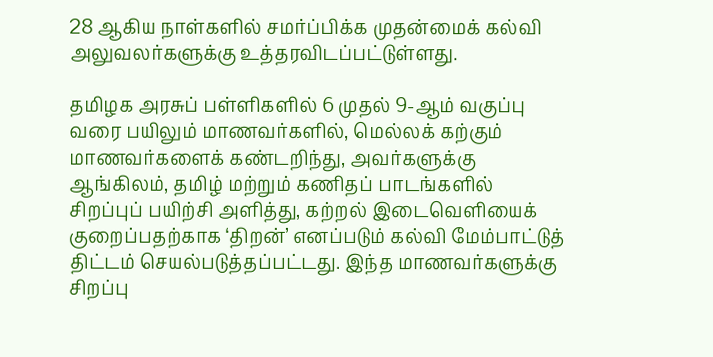28 ஆகிய நாள்களில் சமர்ப்பிக்க முதன்மைக் கல்வி அலுவலர்களுக்கு உத்தரவிடப்பட்டுள்ளது.

தமிழக அரசுப் பள்ளிகளில் 6 முதல் 9-ஆம் வகுப்பு வரை பயிலும் மாணவர்களில், மெல்லக் கற்கும் மாணவர்களைக் கண்டறிந்து, அவர்களுக்கு ஆங்கிலம், தமிழ் மற்றும் கணிதப் பாடங்களில் சிறப்புப் பயிற்சி அளித்து, கற்றல் இடைவெளியைக் குறைப்பதற்காக ‘திறன்’ எனப்படும் கல்வி மேம்பாட்டுத் திட்டம் செயல்படுத்தப்பட்டது. இந்த மாணவர்களுக்கு சிறப்பு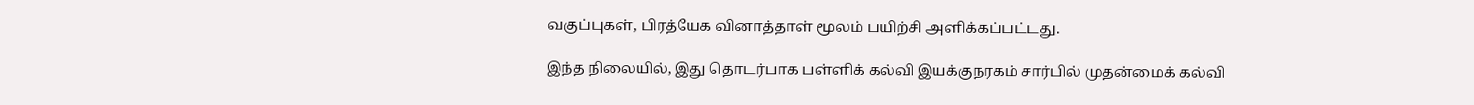வகுப்புகள், பிரத்யேக வினாத்தாள் மூலம் பயிற்சி அளிக்கப்பட்டது.

இந்த நிலையில், இது தொடர்பாக பள்ளிக் கல்வி இயக்குநரகம் சார்பில் முதன்மைக் கல்வி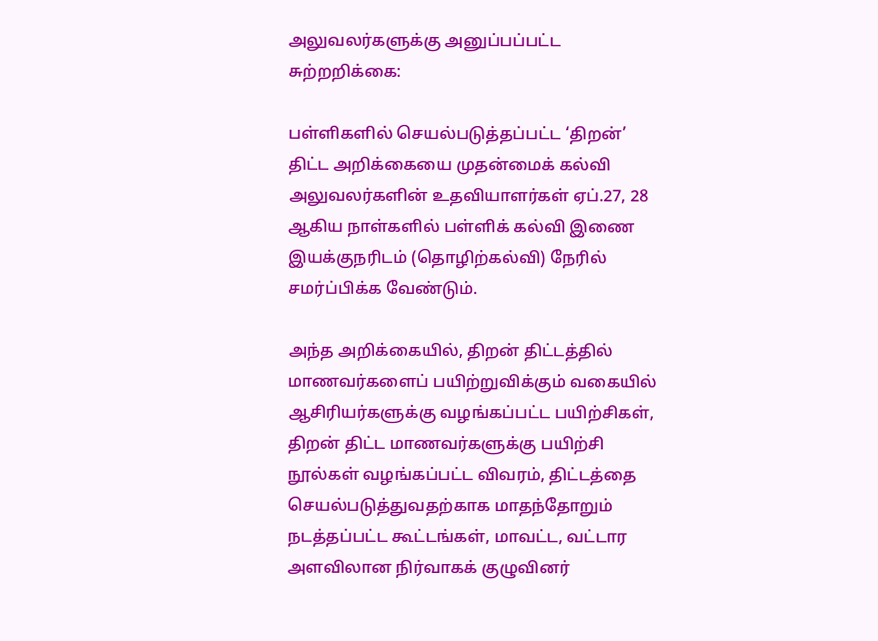அலுவலர்களுக்கு அனுப்பப்பட்ட சுற்றறிக்கை:

பள்ளிகளில் செயல்படுத்தப்பட்ட ‘திறன்’ திட்ட அறிக்கையை முதன்மைக் கல்வி அலுவலர்களின் உதவியாளர்கள் ஏப்.27, 28 ஆகிய நாள்களில் பள்ளிக் கல்வி இணை இயக்குநரிடம் (தொழிற்கல்வி) நேரில் சமர்ப்பிக்க வேண்டும்.

அந்த அறிக்கையில், திறன் திட்டத்தில் மாணவர்களைப் பயிற்றுவிக்கும் வகையில் ஆசிரியர்களுக்கு வழங்கப்பட்ட பயிற்சிகள், திறன் திட்ட மாணவர்களுக்கு பயிற்சி நூல்கள் வழங்கப்பட்ட விவரம், திட்டத்தை செயல்படுத்துவதற்காக மாதந்தோறும் நடத்தப்பட்ட கூட்டங்கள், மாவட்ட, வட்டார அளவிலான நிர்வாகக் குழுவினர்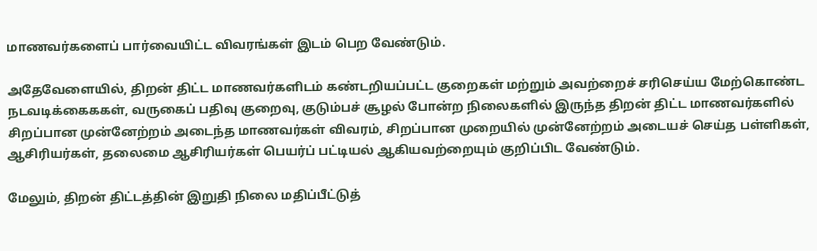மாணவர்களைப் பார்வையிட்ட விவரங்கள் இடம் பெற வேண்டும்.

அதேவேளையில், திறன் திட்ட மாணவர்களிடம் கண்டறியப்பட்ட குறைகள் மற்றும் அவற்றைச் சரிசெய்ய மேற்கொண்ட நடவடிக்கைககள், வருகைப் பதிவு குறைவு, குடும்பச் சூழல் போன்ற நிலைகளில் இருந்த திறன் திட்ட மாணவர்களில் சிறப்பான முன்னேற்றம் அடைந்த மாணவர்கள் விவரம், சிறப்பான முறையில் முன்னேற்றம் அடையச் செய்த பள்ளிகள், ஆசிரியர்கள், தலைமை ஆசிரியர்கள் பெயர்ப் பட்டியல் ஆகியவற்றையும் குறிப்பிட வேண்டும்.

மேலும், திறன் திட்டத்தின் இறுதி நிலை மதிப்பீட்டுத்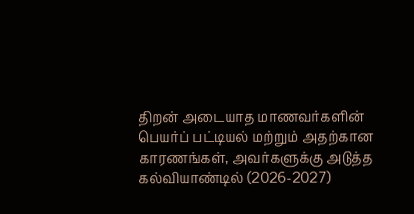திறன் அடையாத மாணவர்களின் பெயர்ப் பட்டியல் மற்றும் அதற்கான காரணங்கள், அவர்களுக்கு அடுத்த கல்வியாண்டில் (2026-2027)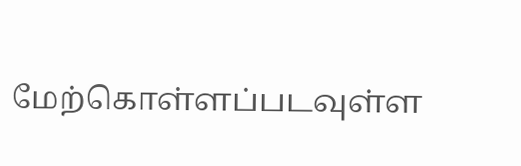மேற்கொள்ளப்படவுள்ள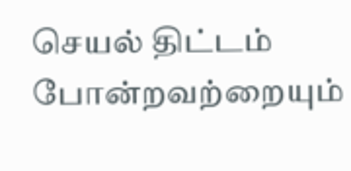செயல் திட்டம் போன்றவற்றையும்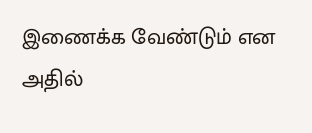இணைக்க வேண்டும் என அதில்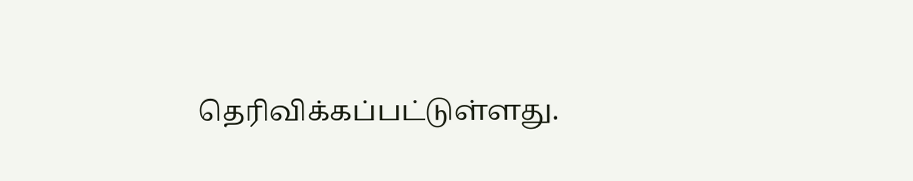தெரிவிக்கப்பட்டுள்ளது.